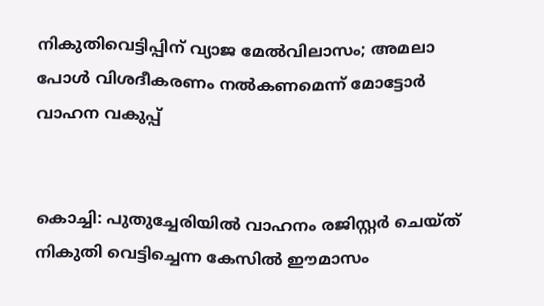നികുതിവെട്ടിപ്പിന് വ്യാജ മേല്‍വിലാസം; അമലാ പോള്‍ വിശദീകരണം നല്‍കണമെന്ന് മോട്ടോര്‍ വാഹന വകുപ്പ്


കൊച്ചി: പുതുച്ചേരിയില്‍ വാഹനം രജിസ്റ്റര്‍ ചെയ്ത് നികുതി വെട്ടിച്ചെന്ന കേസില്‍ ഈമാസം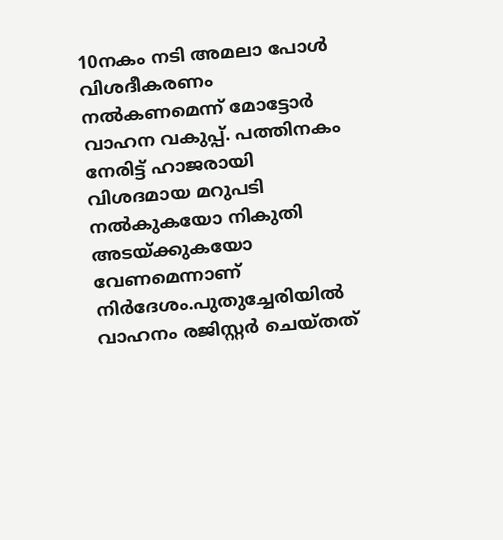10നകം നടി അമലാ പോള്‍ വിശദീകരണം നല്‍കണമെന്ന് മോട്ടോര്‍ വാഹന വകുപ്പ്. പത്തിനകം നേരിട്ട് ഹാജരായി വിശദമായ മറുപടി നല്‍കുകയോ നികുതി അടയ്ക്കുകയോ വേണമെന്നാണ് നിര്‍ദേശം.പുതുച്ചേരിയില്‍ വാഹനം രജിസ്റ്റര്‍ ചെയ്തത്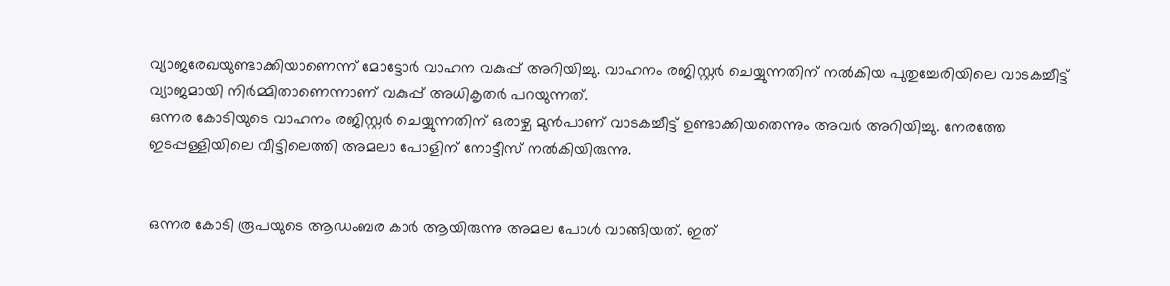വ്യാജരേഖയുണ്ടാക്കിയാണെന്ന് മോട്ടോര്‍ വാഹന വകുപ്പ് അറിയിച്ചു. വാഹനം രജിസ്റ്റര്‍ ചെയ്യുന്നതിന് നല്‍കിയ പുതുച്ചേരിയിലെ വാടകച്ചീട്ട് വ്യാജമായി നിര്‍മ്മിതാണെന്നാണ് വകുപ്പ് അധികൃതര്‍ പറയുന്നത്.
ഒന്നര കോടിയുടെ വാഹനം രജിസ്റ്റര്‍ ചെയ്യുന്നതിന് ഒരാഴ്ച മുന്‍പാണ് വാടകച്ചീട്ട് ഉണ്ടാക്കിയതെന്നും അവര്‍ അറിയിച്ചു. നേരത്തേ ഇടപ്പള്ളിയിലെ വീട്ടിലെത്തി അമലാ പോളിന് നോട്ടീസ് നല്‍കിയിരുന്നു.


ഒന്നര കോടി രൂപയുടെ ആഡംബര കാര്‍ ആയിരുന്നു അമല പോള്‍ വാങ്ങിയത്. ഇത്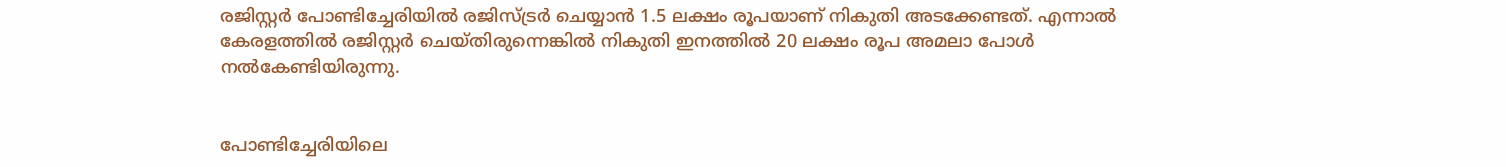രജിസ്റ്റര്‍ പോണ്ടിച്ചേരിയില്‍ രജിസ്ട്രര്‍ ചെയ്യാന്‍ 1.5 ലക്ഷം രൂപയാണ് നികുതി അടക്കേണ്ടത്. എന്നാല്‍ കേരളത്തില്‍ രജിസ്റ്റര്‍ ചെയ്തിരുന്നെങ്കില്‍ നികുതി ഇനത്തില്‍ 20 ലക്ഷം രൂപ അമലാ പോള്‍ നല്‍കേണ്ടിയിരുന്നു.


പോണ്ടിച്ചേരിയിലെ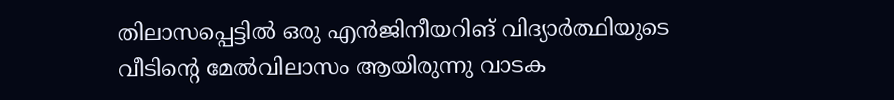തിലാസപ്പെട്ടില്‍ ഒരു എന്‍ജിനീയറിങ് വിദ്യാര്‍ത്ഥിയുടെ വീടിന്റെ മേല്‍വിലാസം ആയിരുന്നു വാടക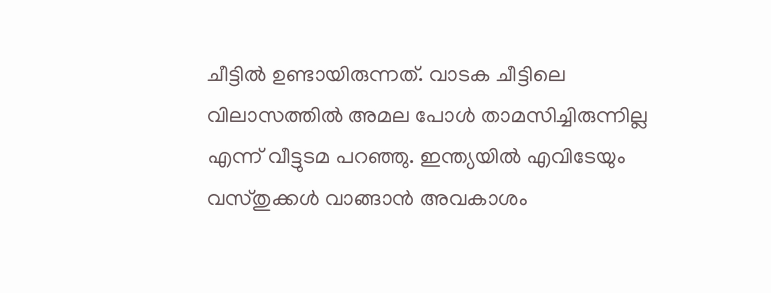ചീട്ടില്‍ ഉണ്ടായിരുന്നത്. വാടക ചീട്ടിലെ വിലാസത്തില്‍ അമല പോള്‍ താമസിച്ചിരുന്നില്ല എന്ന് വീട്ടുടമ പറഞ്ഞു. ഇന്ത്യയില്‍ എവിടേയും വസ്തുക്കള്‍ വാങ്ങാന്‍ അവകാശം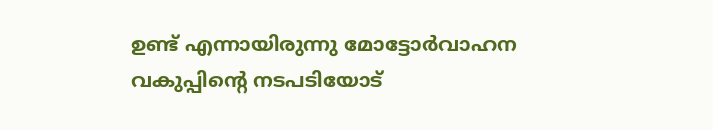ഉണ്ട് എന്നായിരുന്നു മോട്ടോര്‍വാഹന വകുപ്പിന്റെ നടപടിയോട്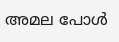അമല പോള്‍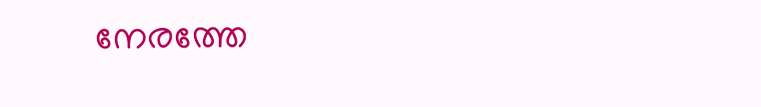നേരത്തേ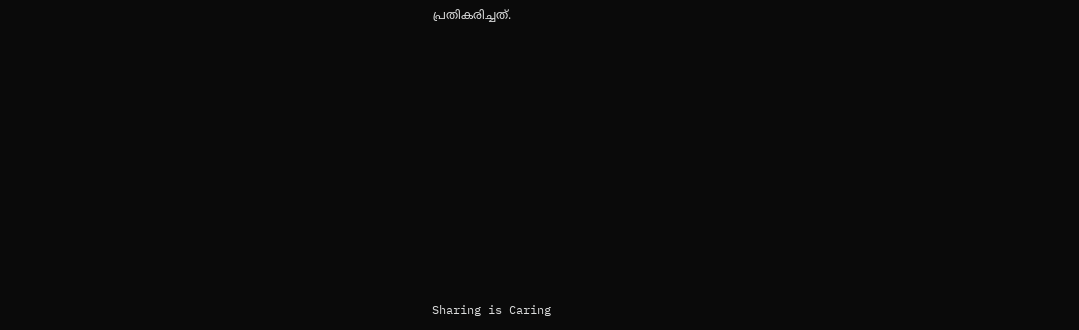പ്രതികരിച്ചത്.











Sharing is Caring